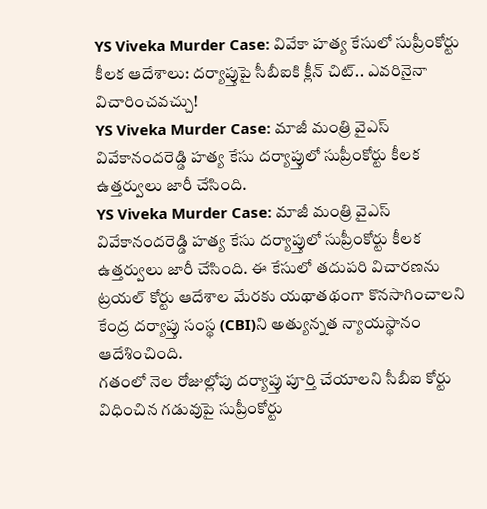YS Viveka Murder Case: వివేకా హత్య కేసులో సుప్రీంకోర్టు కీలక ఆదేశాలు: దర్యాప్తుపై సీబీఐకి క్లీన్ చిట్.. ఎవరినైనా విచారించవచ్చు!
YS Viveka Murder Case: మాజీ మంత్రి వైఎస్ వివేకానందరెడ్డి హత్య కేసు దర్యాప్తులో సుప్రీంకోర్టు కీలక ఉత్తర్వులు జారీ చేసింది.
YS Viveka Murder Case: మాజీ మంత్రి వైఎస్ వివేకానందరెడ్డి హత్య కేసు దర్యాప్తులో సుప్రీంకోర్టు కీలక ఉత్తర్వులు జారీ చేసింది. ఈ కేసులో తదుపరి విచారణను ట్రయల్ కోర్టు ఆదేశాల మేరకు యథాతథంగా కొనసాగించాలని కేంద్ర దర్యాప్తు సంస్థ (CBI)ని అత్యున్నత న్యాయస్థానం ఆదేశించింది.
గతంలో నెల రోజుల్లోపు దర్యాప్తు పూర్తి చేయాలని సీబీఐ కోర్టు విధించిన గడువుపై సుప్రీంకోర్టు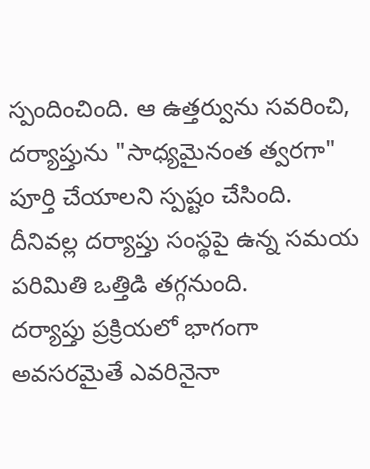స్పందించింది. ఆ ఉత్తర్వును సవరించి, దర్యాప్తును "సాధ్యమైనంత త్వరగా" పూర్తి చేయాలని స్పష్టం చేసింది. దీనివల్ల దర్యాప్తు సంస్థపై ఉన్న సమయ పరిమితి ఒత్తిడి తగ్గనుంది.
దర్యాప్తు ప్రక్రియలో భాగంగా అవసరమైతే ఎవరినైనా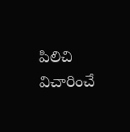పిలిచి విచారించే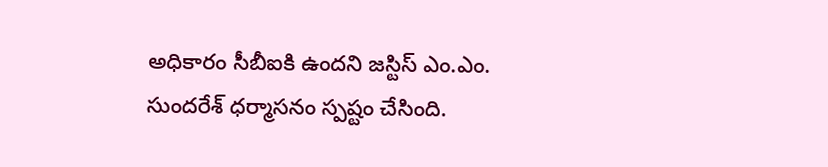అధికారం సీబీఐకి ఉందని జస్టిస్ ఎం.ఎం. సుందరేశ్ ధర్మాసనం స్పష్టం చేసింది.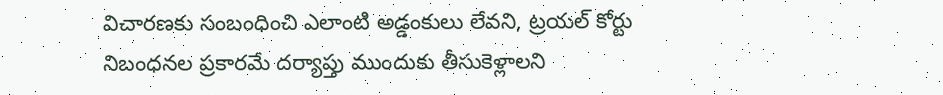విచారణకు సంబంధించి ఎలాంటి అడ్డంకులు లేవని, ట్రయల్ కోర్టు నిబంధనల ప్రకారమే దర్యాప్తు ముందుకు తీసుకెళ్లాలని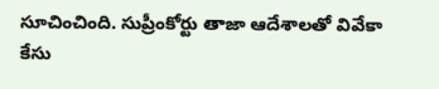సూచించింది. సుప్రీంకోర్టు తాజా ఆదేశాలతో వివేకా కేసు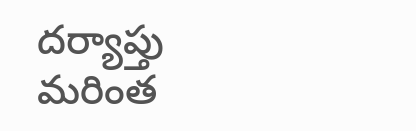దర్యాప్తు మరింత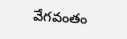వేగవంతం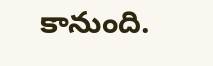కానుంది.